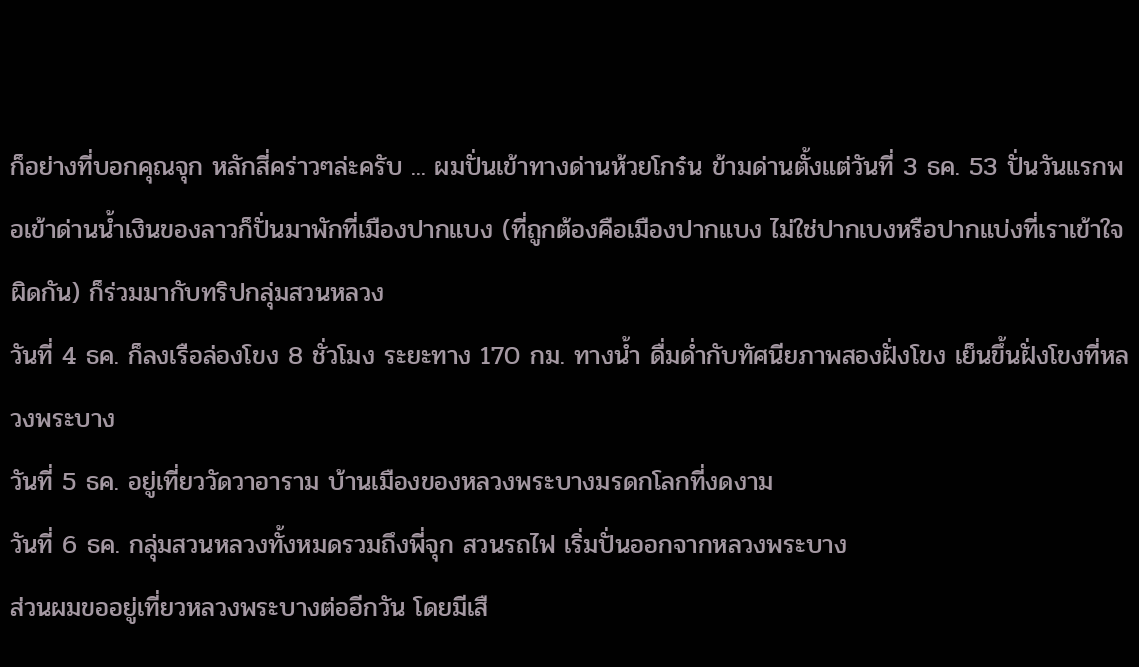ก็อย่างที่บอกคุณจุก หลักสี่คร่าวๆล่ะครับ ... ผมปั่นเข้าทางด่านห้วยโกร๋น ข้ามด่านตั้งแต่วันที่ 3 ธค. 53 ปั่นวันแรกพอเข้าด่านน้ำเงินของลาวก็ปั่นมาพักที่เมืองปากแบง (ที่ถูกต้องคือเมืองปากแบง ไม่ใช่ปากเบงหรือปากแบ่งที่เราเข้าใจผิดกัน) ก็ร่วมมากับทริปกลุ่มสวนหลวง
วันที่ 4 ธค. ก็ลงเรือล่องโขง 8 ชั่วโมง ระยะทาง 170 กม. ทางน้ำ ดื่มด่ำกับทัศนียภาพสองฝั่งโขง เย็นขึ้นฝั่งโขงที่หลวงพระบาง
วันที่ 5 ธค. อยู่เที่ยววัดวาอาราม บ้านเมืองของหลวงพระบางมรดกโลกที่งดงาม
วันที่ 6 ธค. กลุ่มสวนหลวงทั้งหมดรวมถึงพี่จุก สวนรถไฟ เริ่มปั่นออกจากหลวงพระบาง
ส่วนผมขออยู่เที่ยวหลวงพระบางต่ออีกวัน โดยมีเสื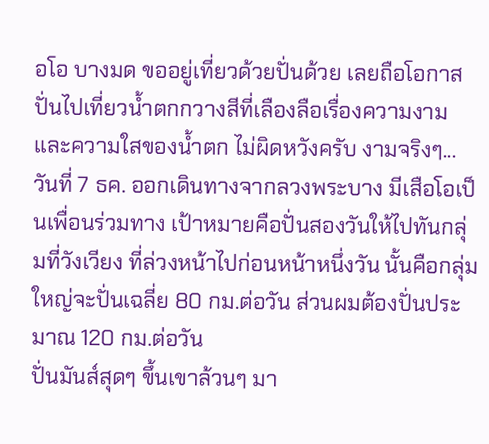อโอ บางมด ขออยู่เที่ยวด้วยปั่นด้วย เลยถือโอกาสปั่นไปเที่ยวน้ำตกกวางสีที่เลืองลือเรื่องความงามและความใสของน้ำตก ไม่ผิดหวังครับ งามจริงๆ...
วันที่ 7 ธค. ออกเดินทางจากลวงพระบาง มีเสือโอเป็นเพื่อนร่วมทาง เป้าหมายคือปั่นสองวันให้ไปทันกลุ่มที่วังเวียง ที่ล่วงหน้าไปก่อนหน้าหนึ่งวัน นั้นคือกลุ่มใหญ่จะปั่นเฉลี่ย 80 กม.ต่อวัน ส่วนผมต้องปั่นประมาณ 120 กม.ต่อวัน
ปั่นมันส์สุดๆ ขึ้นเขาล้วนๆ มา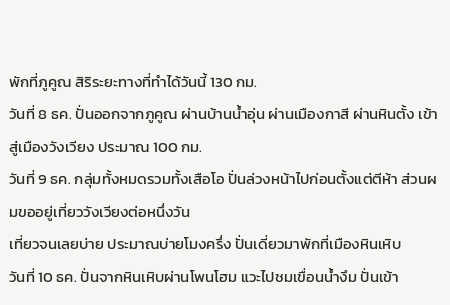พักที่ภูคูณ สิริระยะทางที่ทำได้วันนี้ 130 กม.
วันที่ 8 ธค. ปั่นออกจากภูคูณ ผ่านบ้านน้ำอุ่น ผ่านเมืองกาสี ผ่านหินตั้ง เข้าสู่เมืองวังเวียง ประมาณ 100 กม.
วันที่ 9 ธค. กลุ่มทั้งหมดรวมทั้งเสือโอ ปั่นล่วงหน้าไปก่อนตั้งแต่ตีห้า ส่วนผมขออยู่เที่ยววังเวียงต่อหนึ่งวัน
เที่ยวจนเลยบ่าย ประมาณบ่ายโมงครึ่ง ปั่นเดี่ยวมาพักที่เมืองหินเหิบ
วันที่ 10 ธค. ปั่นจากหินเหิบผ่านโพนโฮม แวะไปชมเขื่อนน้ำงึม ปั่นเข้า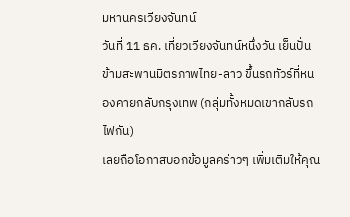มหานครเวียงจันทน์
วันที่ 11 ธค. เที่ยวเวียงจันทน์หนึ่งวัน เย็นปั่นข้ามสะพานมิตรภาพไทย-ลาว ขึ้นรถทัวร์ที่หนองคายกลับกรุงเทพ (กลุ่มทั้งหมดเขากลับรถไฟกัน)
เลยถือโอกาสบอกข้อมูลคร่าวๆ เพิ่มเติมให้คุณ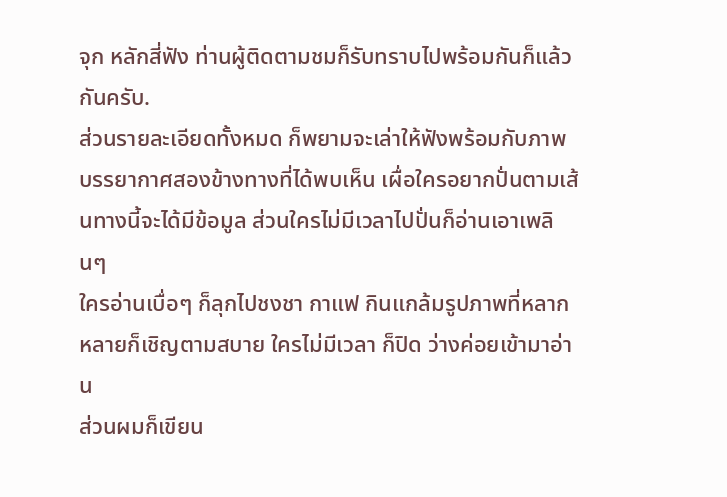จุก หลักสี่ฟัง ท่านผู้ติดตามชมก็รับทราบไปพร้อมกันก็แล้วกันครับ.
ส่วนรายละเอียดทั้งหมด ก็พยามจะเล่าให้ฟังพร้อมกับภาพบรรยากาศสองข้างทางที่ได้พบเห็น เผื่อใครอยากปั่นตามเส้นทางนี้จะได้มีข้อมูล ส่วนใครไม่มีเวลาไปปั่นก็อ่านเอาเพลินๆ
ใครอ่านเบื่อๆ ก็ลุกไปชงชา กาแฟ กินแกล้มรูปภาพที่หลากหลายก็เชิญตามสบาย ใครไม่มีเวลา ก็ปิด ว่างค่อยเข้ามาอ่าน
ส่วนผมก็เขียน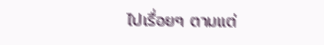ไปเรื่อยๆ ตามแต่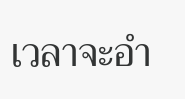เวลาจะอำ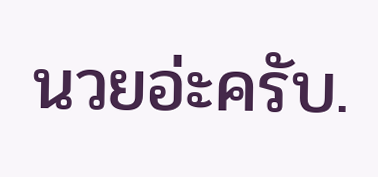นวยอ่ะครับ.